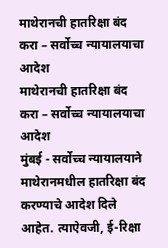माथेरानची हातरिक्षा बंद करा – सर्वोच्च न्यायालयाचा आदेश
माथेरानची हातरिक्षा बंद करा – सर्वोच्च न्यायालयाचा आदेश
मुंबई - सर्वोच्च न्यायालयाने माथेरानमधील हातरिक्षा बंद करण्याचे आदेश दिले आहेत. त्याऐवजी, ई-रिक्षा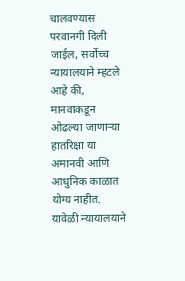चालवण्यास परवानगी दिली जाईल, सर्वोच्च न्यायालयाने म्हटले आहे की, मानवाकडून ओढल्या जाणाऱ्या हातरिक्षा या अमानवी आणि आधुनिक काळात योग्य नाहीत. यावेळी न्यायालयाने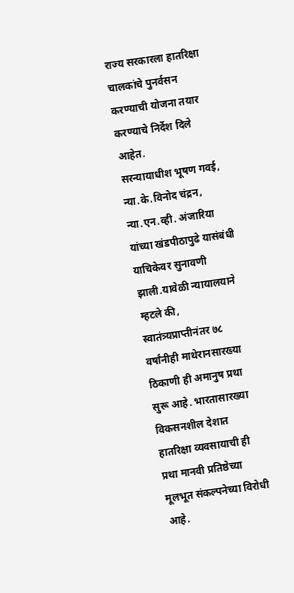राज्य सरकारला हातरिक्षा चालकांचे पुनर्वसन करण्याची योजना तयार करण्याचे निर्देश दिले आहेत.
सरन्यायाधीश भूषण गवई, न्या.के.विनोद चंद्रन, न्या.एन.व्ही. अंजारिया यांच्या खंडपीठापुढे यासंबंधी याचिकेवर सुनावणी झाली.यावेळी न्यायालयाने म्हटले की, स्वातंत्र्यप्राप्तीनंतर ७८ वर्षांनीही माथेरानसारख्या ठिकाणी ही अमानुष प्रथा सुरू आहे. भारतासारख्या विकसनशील देशात हातरिक्षा व्यवसायाची ही प्रथा मानवी प्रतिष्ठेच्या मूलभूत संकल्पनेच्या विरोधी आहे.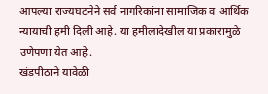आपल्या राज्यघटनेने सर्व नागरिकांना सामाजिक व आर्थिक न्यायाची हमी दिली आहे. या हमीलादेखील या प्रकारामुळे उणेपणा येत आहे.
खंडपीठाने यावेळी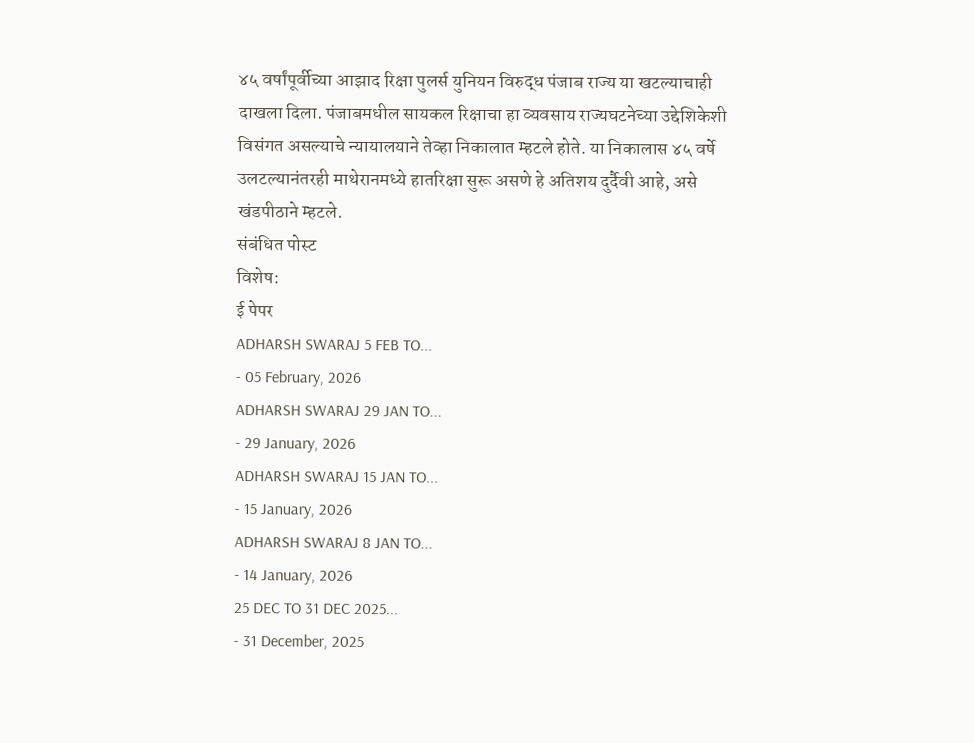४५ वर्षांपूर्वीच्या आझाद रिक्षा पुलर्स युनियन विरुद्ध पंजाब राज्य या खटल्याचाही दाखला दिला. पंजाबमधील सायकल रिक्षाचा हा व्यवसाय राज्यघटनेच्या उद्देशिकेशी विसंगत असल्याचे न्यायालयाने तेव्हा निकालात म्हटले होते. या निकालास ४५ वर्षे उलटल्यानंतरही माथेरानमध्ये हातरिक्षा सुरू असणे हे अतिशय दुर्दैवी आहे, असे खंडपीठाने म्हटले.
संबंधित पोस्ट
विशेष:
ई पेपर
ADHARSH SWARAJ 5 FEB TO...
- 05 February, 2026
ADHARSH SWARAJ 29 JAN TO...
- 29 January, 2026
ADHARSH SWARAJ 15 JAN TO...
- 15 January, 2026
ADHARSH SWARAJ 8 JAN TO...
- 14 January, 2026
25 DEC TO 31 DEC 2025...
- 31 December, 2025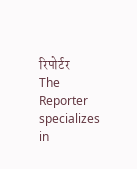रिपोर्टर
The Reporter specializes in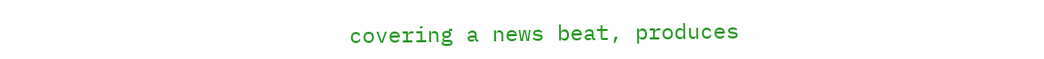covering a news beat, produces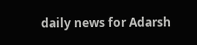daily news for Adarsh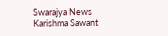Swarajya News
Karishma Sawant